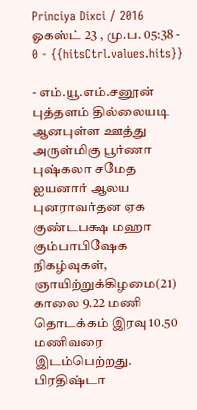Princiya Dixci / 2016 ஓகஸ்ட் 23 , மு.ப. 05:38 - 0 - {{hitsCtrl.values.hits}}

- எம்.யூ.எம்.சனூன்
புத்தளம் தில்லையடி ஆனபுள்ள ஊத்து அருள்மிகு பூர்ணா புஷ்கலா சமேத ஐயனார் ஆலய புனராவர்தன ஏக குண்டபக்ஷ மஹா கும்பாபிஷேக நிகழ்வுகள், ஞாயிற்றுக்கிழமை(21) காலை 9.22 மணி தொடக்கம் இரவு 10.50 மணிவரை இடம்பெற்றது.
பிரதிஷ்டா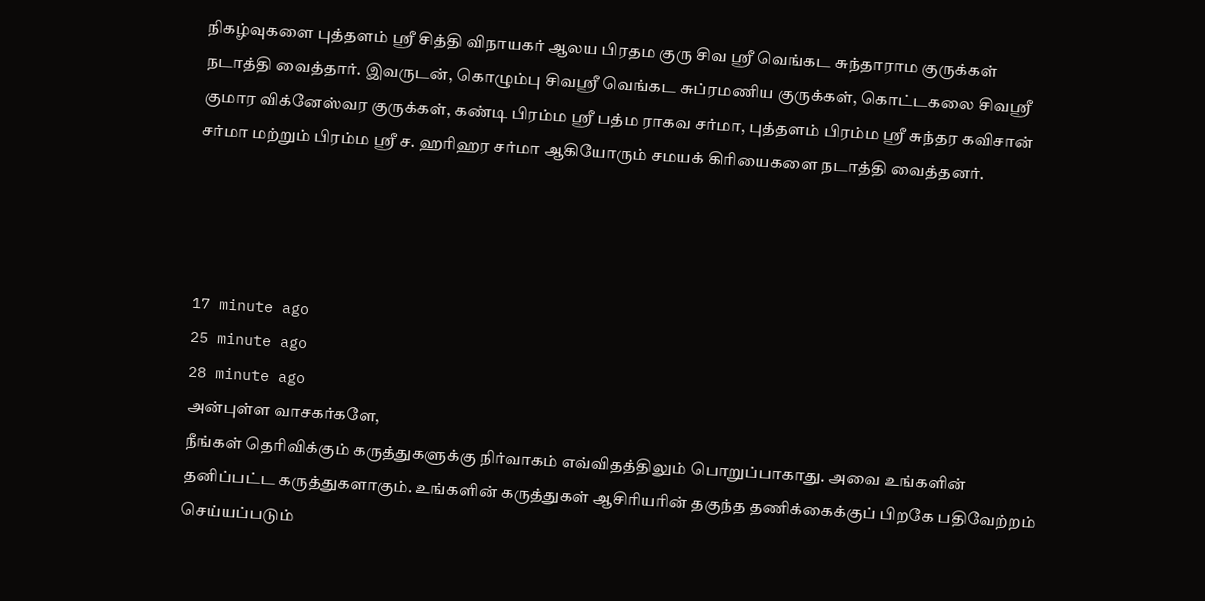நிகழ்வுகளை புத்தளம் ஸ்ரீ சித்தி விநாயகர் ஆலய பிரதம குரு சிவ ஸ்ரீ வெங்கட சுந்தாராம குருக்கள் நடாத்தி வைத்தார். இவருடன், கொழும்பு சிவஸ்ரீ வெங்கட சுப்ரமணிய குருக்கள், கொட்டகலை சிவஸ்ரீ குமார விக்னேஸ்வர குருக்கள், கண்டி பிரம்ம ஸ்ரீ பத்ம ராகவ சர்மா, புத்தளம் பிரம்ம ஸ்ரீ சுந்தர கவிசான் சர்மா மற்றும் பிரம்ம ஸ்ரீ ச. ஹரிஹர சர்மா ஆகியோரும் சமயக் கிரியைகளை நடாத்தி வைத்தனர்.




17 minute ago
25 minute ago
28 minute ago
அன்புள்ள வாசகர்களே,
நீங்கள் தெரிவிக்கும் கருத்துகளுக்கு நிர்வாகம் எவ்விதத்திலும் பொறுப்பாகாது. அவை உங்களின் தனிப்பட்ட கருத்துகளாகும். உங்களின் கருத்துகள் ஆசிரியரின் தகுந்த தணிக்கைக்குப் பிறகே பதிவேற்றம் செய்யப்படும்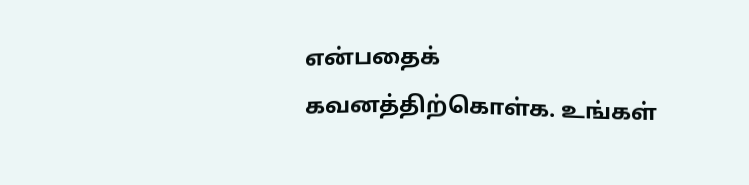என்பதைக் கவனத்திற்கொள்க. உங்கள்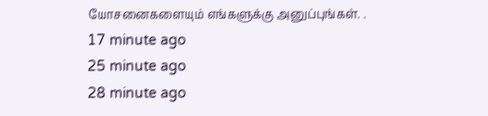யோசனைகளையும் எங்களுக்கு அனுப்புங்கள். .
17 minute ago
25 minute ago
28 minute ago